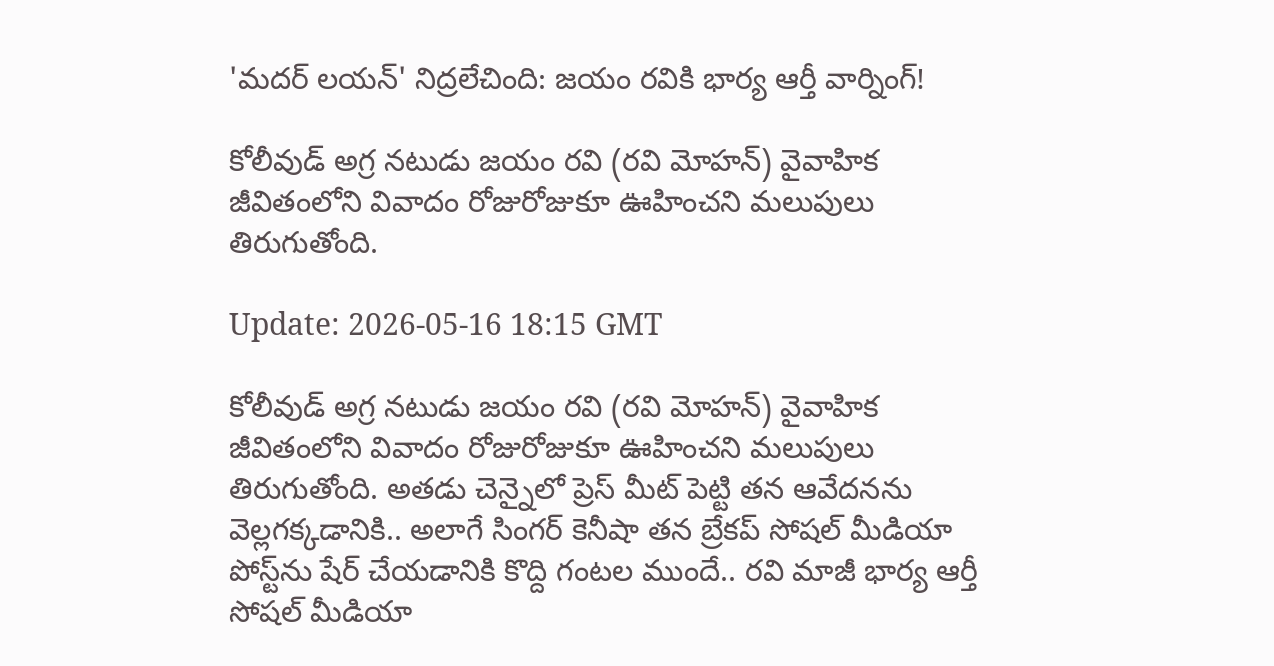'మదర్ లయన్' నిద్రలేచింది: జయం రవికి భార్య ఆర్తీ వార్నింగ్!

కోలీవుడ్ అగ్ర నటుడు జయం రవి (రవి మోహన్) వైవాహిక జీవితంలోని వివాదం రోజురోజుకూ ఊహించని మలుపులు తిరుగుతోంది.

Update: 2026-05-16 18:15 GMT

కోలీవుడ్ అగ్ర నటుడు జయం రవి (రవి మోహన్) వైవాహిక జీవితంలోని వివాదం రోజురోజుకూ ఊహించని మలుపులు తిరుగుతోంది. అత‌డు చెన్నైలో ప్రెస్ మీట్ పెట్టి తన ఆవేదనను వెల్లగక్కడానికి.. అలాగే సింగర్ కెనీషా తన బ్రేకప్ సోషల్ మీడియా పోస్ట్‌ను షేర్ చేయ‌డానికి కొద్ది గంటల ముందే.. రవి మాజీ భార్య ఆర్తీ సోషల్ మీడియా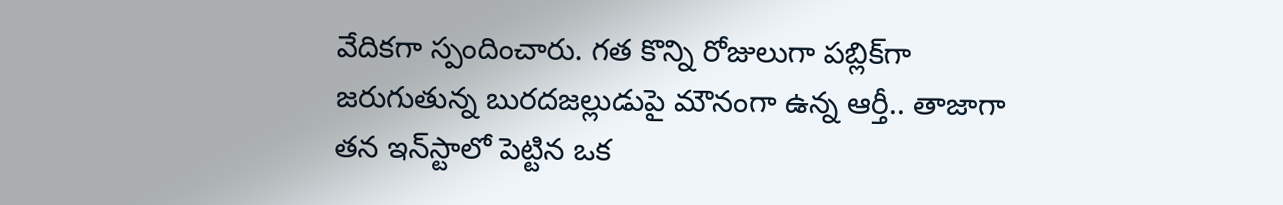వేదికగా స్పందించారు. గత కొన్ని రోజులుగా పబ్లిక్‌గా జరుగుతున్న బురదజల్లుడుపై మౌనంగా ఉన్న ఆర్తీ.. తాజాగా తన ఇన్‌స్టాలో పెట్టిన ఒక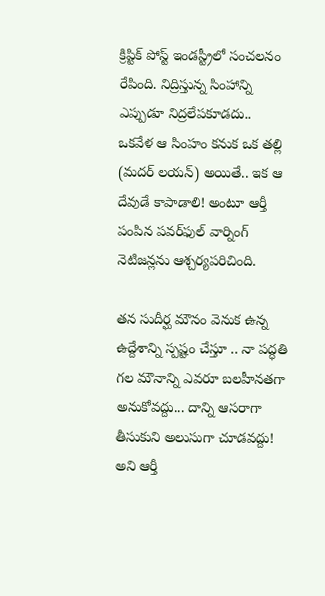క్రిప్టిక్ పోస్ట్ ఇండస్ట్రీలో సంచలనం రేపింది. నిద్రిస్తున్న సింహాన్ని ఎప్పుడూ నిద్రలేపకూడదు.. ఒకవేళ ఆ సింహం కనుక ఒక తల్లి (మదర్ లయన్) అయితే.. ఇక ఆ దేవుడే కాపాడాలి! అంటూ ఆర్తీ పంపిన పవర్‌ఫుల్ వార్నింగ్ నెటిజన్లను ఆశ్చర్యపరిచింది.

తన సుదీర్ఘ మౌనం వెనుక ఉన్న ఉద్దేశాన్ని స్పష్టం చేస్తూ .. నా పద్ధతి గల మౌనాన్ని ఎవరూ బలహీనతగా అనుకోవద్దు... దాన్ని ఆసరాగా తీసుకుని అలుసుగా చూడవద్దు! అని ఆర్తీ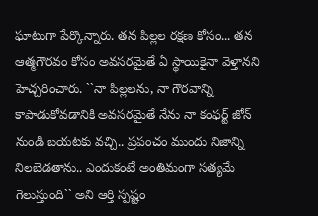ఘాటుగా పేర్కొన్నారు. తన పిల్లల రక్షణ కోసం... తన ఆత్మగౌరవం కోసం అవసరమైతే ఏ స్థాయికైనా వెళ్తానని హెచ్చరించారు. ``నా పిల్లలను, నా గౌరవాన్ని కాపాడుకోవడానికి అవసరమైతే నేను నా కంఫర్ట్ జోన్ నుండి బయటకు వచ్చి.. ప్రపంచం ముందు నిజాన్ని నిలబెడతాను.. ఎందుకంటే అంతిమంగా సత్యమే గెలుస్తుంది`` అని ఆర్తి స్పష్టం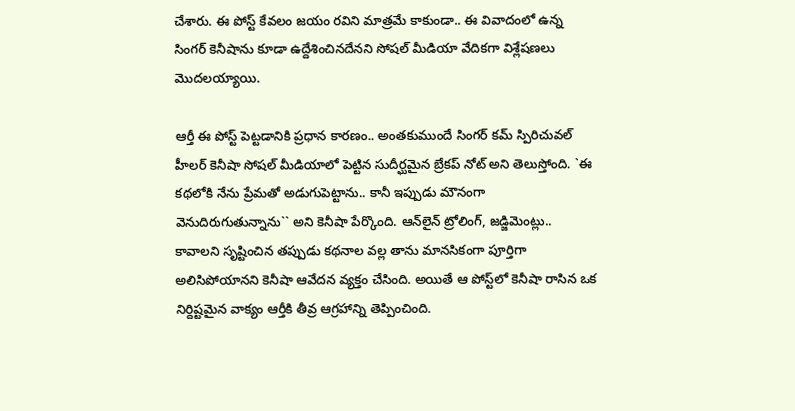చేశారు. ఈ పోస్ట్ కేవలం జయం రవిని మాత్రమే కాకుండా.. ఈ వివాదంలో ఉన్న సింగర్ కెనీషాను కూడా ఉద్దేశించినదేనని సోషల్ మీడియా వేదికగా విశ్లేషణలు మొదలయ్యాయి.

ఆర్తీ ఈ పోస్ట్ పెట్టడానికి ప్రధాన కారణం.. అంతకుముందే సింగర్ కమ్ స్పిరిచువల్ హీలర్ కెనీషా సోషల్ మీడియాలో పెట్టిన సుదీర్ఘమైన బ్రేకప్ నోట్ అని తెలుస్తోంది. `ఈ కథలోకి నేను ప్రేమతో అడుగుపెట్టాను.. కానీ ఇప్పుడు మౌనంగా వెనుదిరుగుతున్నాను`` అని కెనీషా పేర్కొంది. ఆన్‌లైన్ ట్రోలింగ్, జడ్జిమెంట్లు.. కావాలని సృష్టించిన తప్పుడు కథనాల వల్ల తాను మానసికంగా పూర్తిగా అలిసిపోయానని కెనీషా ఆవేదన వ్యక్తం చేసింది. అయితే ఆ పోస్ట్‌లో కెనీషా రాసిన ఒక నిర్దిష్టమైన వాక్యం ఆర్తీకి తీవ్ర ఆగ్రహాన్ని తెప్పించింది.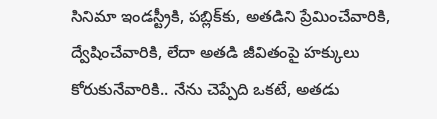సినిమా ఇండస్ట్రీకి, పబ్లిక్‌కు, అతడిని ప్రేమించేవారికి, ద్వేషించేవారికి, లేదా అతడి జీవితంపై హక్కులు కోరుకునేవారికి.. నేను చెప్పేది ఒకటే, అతడు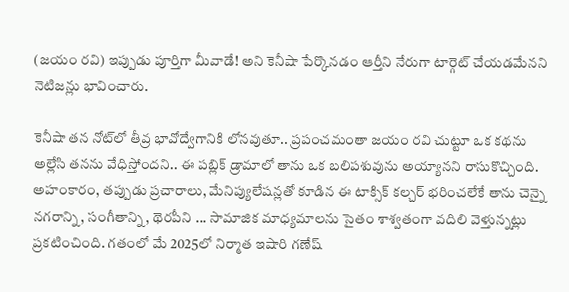(జయం రవి) ఇప్పుడు పూర్తిగా మీవాడే! అని కెనీషా పేర్కొనడం ఆర్తీని నేరుగా టార్గెట్ చేయడమేనని నెటిజన్లు భావించారు.

కెనీషా తన నోట్‌లో తీవ్ర భావోద్వేగానికి లోనవుతూ.. ప్రపంచమంతా జయం రవి చుట్టూ ఒక కథను అల్లేసి తనను వేధిస్తోందని.. ఈ పబ్లిక్ డ్రామాలో తాను ఒక బలిపశువును అయ్యానని రాసుకొచ్చింది. అహంకారం, తప్పుడు ప్రచారాలు, మేనిప్యులేషన్లతో కూడిన ఈ టాక్సిక్ కల్చర్ భరించలేకే తాను చెన్నై నగరాన్ని, సంగీతాన్ని, థెరపీని ... సామాజిక మాధ్యమాలను సైతం శాశ్వతంగా వదిలి వెళ్తున్నట్లు ప్రకటించింది. గతంలో మే 2025లో నిర్మాత ఇషారి గణేష్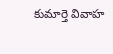కుమార్తె వివాహ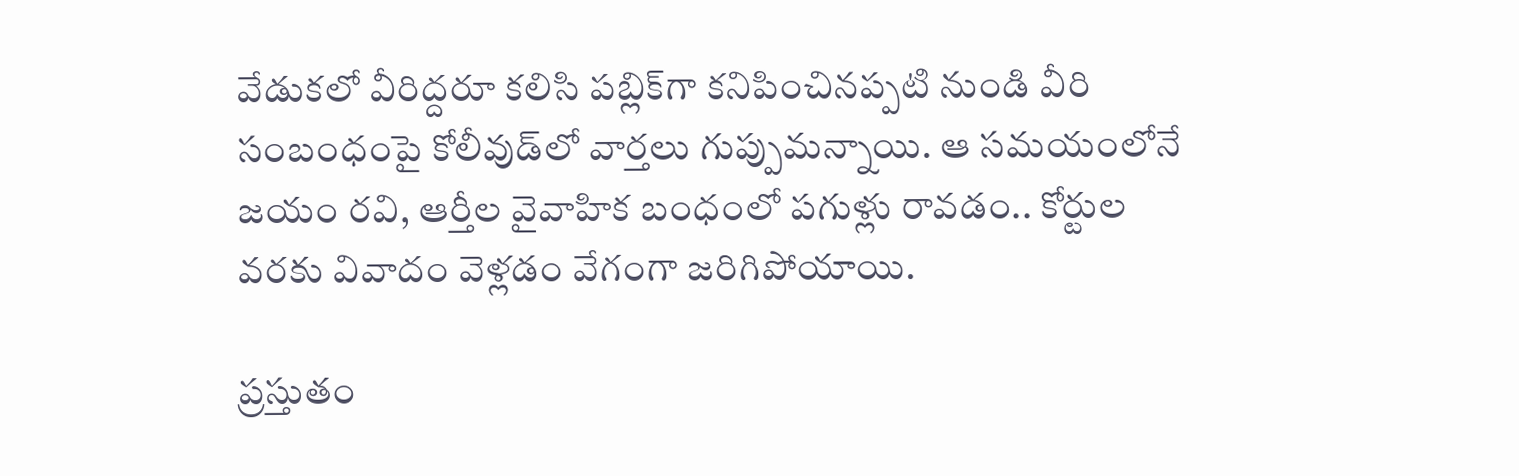వేడుకలో వీరిద్దరూ కలిసి పబ్లిక్‌గా కనిపించినప్పటి నుండి వీరి సంబంధంపై కోలీవుడ్‌లో వార్తలు గుప్పుమన్నాయి. ఆ సమయంలోనే జయం రవి, ఆర్తీల వైవాహిక బంధంలో పగుళ్లు రావడం.. కోర్టుల వరకు వివాదం వెళ్లడం వేగంగా జరిగిపోయాయి.

ప్రస్తుతం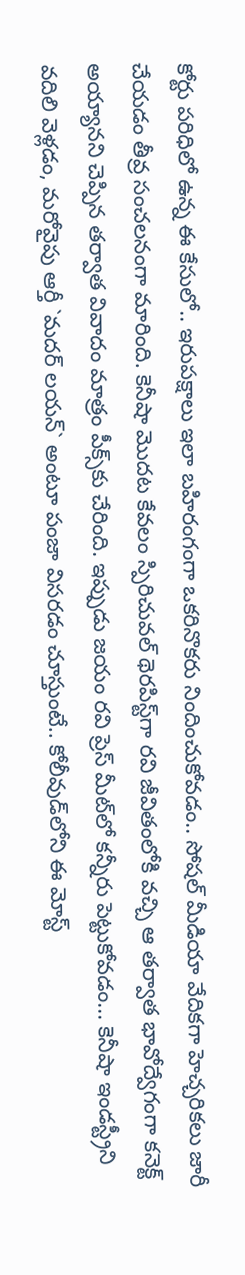కోర్టు పరిధిలో ఉన్న ఈ కేసులో.. ఇరుపక్షాలు ఇలా బహిరంగంగా ఒకరినొకరు నిందించుకోవడం.. సోషల్ మీడియా వేదికగా హెచ్చరికలు జారీ చేయడం తీవ్ర సంచలనంగా మారింది. కెనీషా మొదట కేవలం స్పిరిచువల్ థెరపిస్ట్‌గా రవి జీవితంలోకి వచ్చి ఆ తర్వాత భావోద్వేగంగా కనెక్ట్ అయ్యానని చెప్పిన త‌ర్వాత‌ వివాదం మాత్రం పీక్స్‌కు చేరింది. ఇప్పుడు జయం రవి ప్రెస్ మీట్‌లో కన్నీరు పెట్టుకోవడం... కెనీషా ఇండస్ట్రీని వదిలి వెళ్లడం, మరోవైపు ఆర్తీ `మదర్ లయన్` అంటూ పంజా విసరడం చూస్తుంటే.. కోలీవుడ్‌లోని ఈ మోస్ట్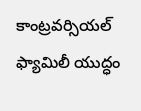కాంట్రవర్సియల్ ఫ్యామిలీ యుద్ధం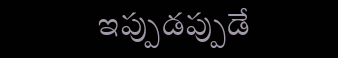ఇప్పుడప్పుడే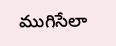ముగిసేలా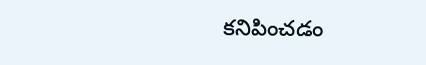కనిపించడం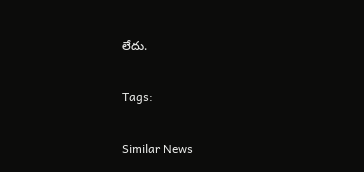లేదు.

Tags:

Similar News